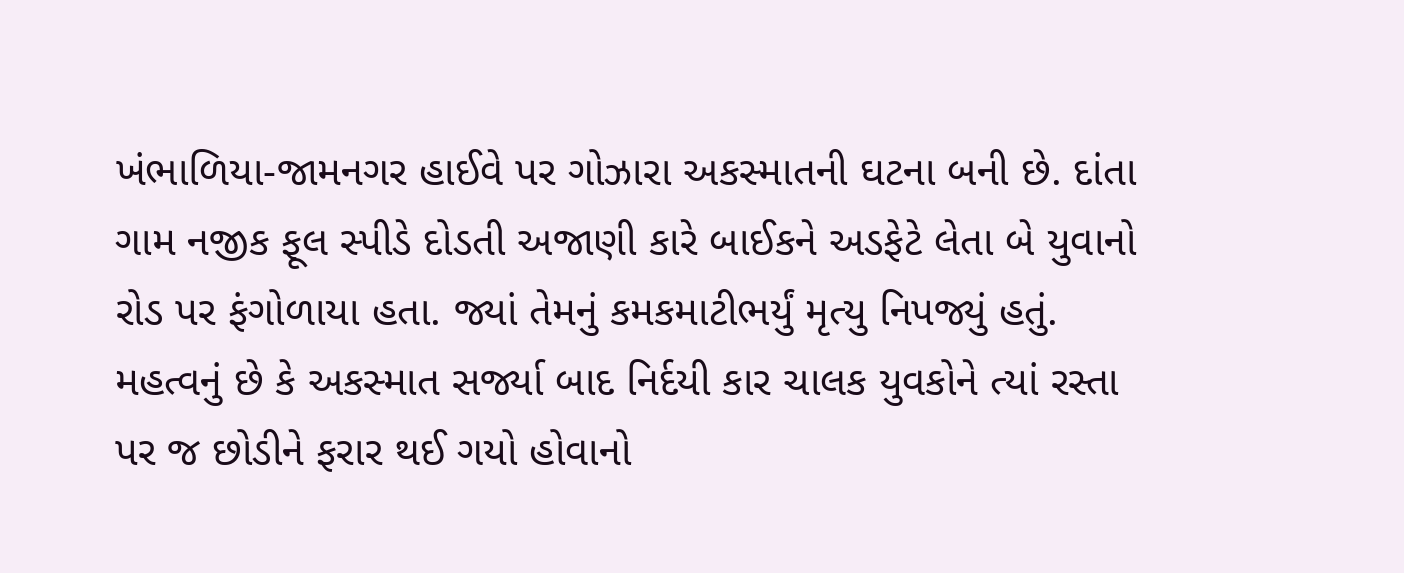ખંભાળિયા-જામનગર હાઈવે પર ગોઝારા અકસ્માતની ઘટના બની છે. દાંતા ગામ નજીક ફૂલ સ્પીડે દોડતી અજાણી કારે બાઈકને અડફેટે લેતા બે યુવાનો રોડ પર ફંગોળાયા હતા. જ્યાં તેમનું કમકમાટીભર્યું મૃત્યુ નિપજ્યું હતું. મહત્વનું છે કે અકસ્માત સર્જ્યા બાદ નિર્દયી કાર ચાલક યુવકોને ત્યાં રસ્તા પર જ છોડીને ફરાર થઈ ગયો હોવાનો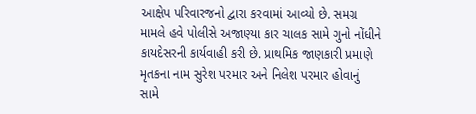આક્ષેપ પરિવારજનો દ્વારા કરવામાં આવ્યો છે. સમગ્ર મામલે હવે પોલીસે અજાણ્યા કાર ચાલક સામે ગુનો નોંધીને કાયદેસરની કાર્યવાહી કરી છે. પ્રાથમિક જાણકારી પ્રમાણે મૃતકના નામ સુરેશ પરમાર અને નિલેશ પરમાર હોવાનું સામે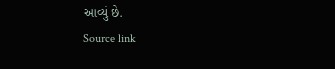આવ્યું છે.
Source link